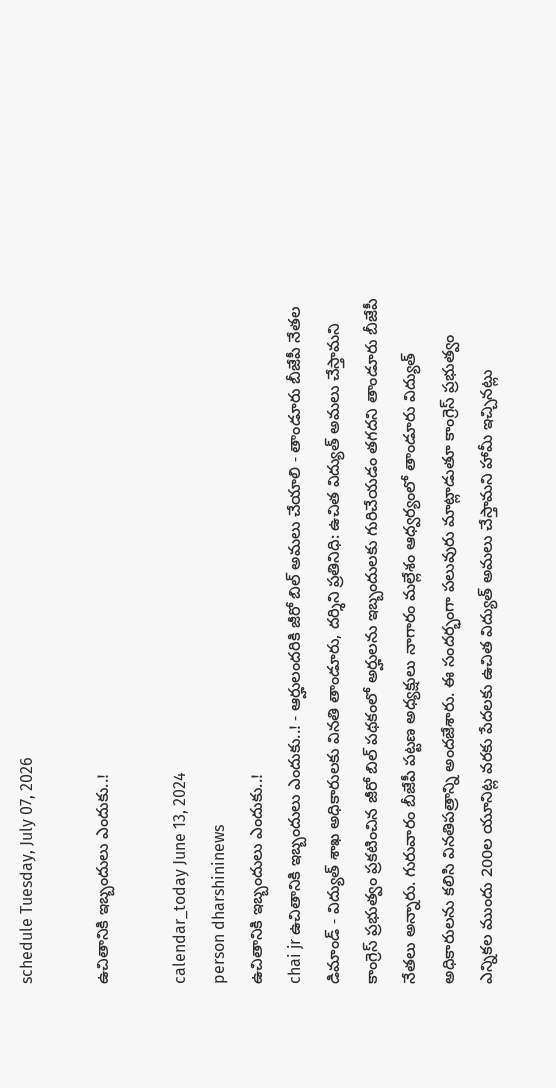schedule Tuesday, July 07, 2026

ఉచితానికి ఇబ్బందులు ఎందుకు..!

calendar_today June 13, 2024
person dharshininews
ఉచితానికి ఇబ్బందులు ఎందుకు..!
chai jr ఉచితానికి ఇబ్బందులు ఎందుకు..! - ఆర్హులందరికి జీరో బిల్ అమలు చేయాలి - తాండూరు బీజేపీ నేతల డిమాండ్ - విద్యుత్ శాఖ అధికారులకు వినతి తాండూరు, దర్శిని ప్రతినిధి: ఉచిత విద్యుత్ అమలు చేస్తామని కాంగ్రెస్ ప్రభుత్వం ప్రకటించిన జీరో బిల్ పథకంలో అర్హులను ఇబ్బందులకు గురిచేయడం తగదని తాండూరు బీజేపీ నేతలు అన్నారు. గురువారం బీజేపీ పట్టణ అధ్యక్షులు నాగారం మల్లేశం ఆధ్వర్యంలో తాండూరు విద్యుత్ అధికారులను కలిసి వినతిపత్రాన్ని అందజేశారు. ఈ సందర్భంగా పలువురు మాట్లాడుతూ కాంగ్రెస్ ప్రభుత్వం ఎన్నికల ముందు 200ల యూనిట్ల వరకు పేదలకు ఉచిత విద్యుత్ అమలు చేస్తామని హామీ ఇచ్చినట్లు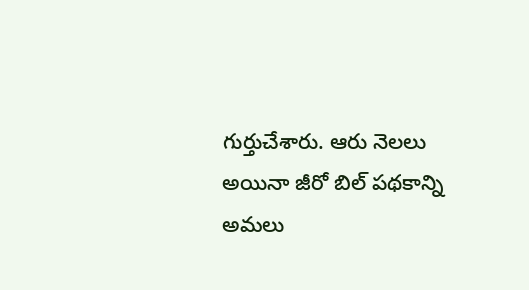గుర్తుచేశారు. ఆరు నెలలు అయినా జీరో బిల్ పథకాన్ని అమలు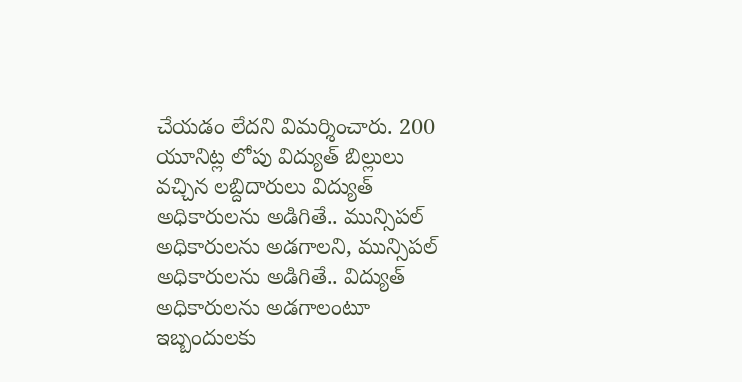చేయడం లేదని విమర్శించారు. 200 యూనిట్ల లోపు విద్యుత్ బిల్లులు వచ్చిన లబ్దిదారులు విద్యుత్ అధికారులను అడిగితే.. మున్సిపల్ అధికారులను అడగాలని, మున్సిపల్ అధికారులను అడిగితే.. విద్యుత్ అధికారులను అడగాలంటూ ఇబ్బందులకు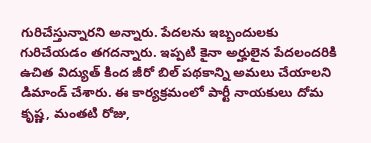గురిచేస్తున్నారని అన్నారు. పేదలను ఇబ్బందులకు గురిచేయడం తగదన్నారు. ఇప్పటి కైనా అర్హులైన పేదలందరికి ఉచిత విద్యుత్ కింద జీరో బిల్ పథకాన్ని అమలు చేయాలని డిమాండ్ చేశారు. ఈ కార్యక్రమంలో పార్టీ నాయకులు దోమ కృష్ణ, మంతటి రోజు,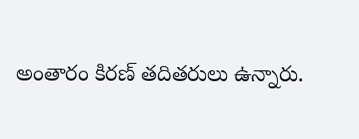అంతారం కిరణ్ తదితరులు ఉన్నారు.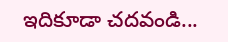ఇదికూడా చదవండి...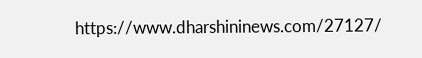https://www.dharshininews.com/27127/